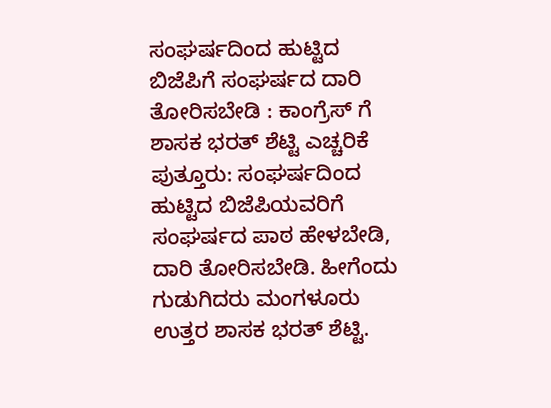ಸಂಘರ್ಷದಿಂದ ಹುಟ್ಟಿದ ಬಿಜೆಪಿಗೆ ಸಂಘರ್ಷದ ದಾರಿ ತೋರಿಸಬೇಡಿ : ಕಾಂಗ್ರೆಸ್ ಗೆ ಶಾಸಕ ಭರತ್ ಶೆಟ್ಟಿ ಎಚ್ಚರಿಕೆ
ಪುತ್ತೂರು: ಸಂಘರ್ಷದಿಂದ ಹುಟ್ಟಿದ ಬಿಜೆಪಿಯವರಿಗೆ ಸಂಘರ್ಷದ ಪಾಠ ಹೇಳಬೇಡಿ, ದಾರಿ ತೋರಿಸಬೇಡಿ. ಹೀಗೆಂದು ಗುಡುಗಿದರು ಮಂಗಳೂರು ಉತ್ತರ ಶಾಸಕ ಭರತ್ ಶೆಟ್ಟಿ.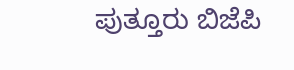ಪುತ್ತೂರು ಬಿಜೆಪಿ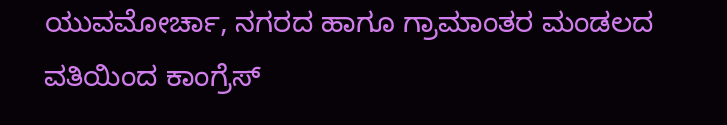ಯುವಮೋರ್ಚಾ, ನಗರದ ಹಾಗೂ ಗ್ರಾಮಾಂತರ ಮಂಡಲದ ವತಿಯಿಂದ ಕಾಂಗ್ರೆಸ್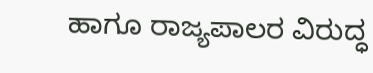ಹಾಗೂ ರಾಜ್ಯಪಾಲರ ವಿರುದ್ಧ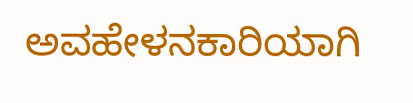ಅವಹೇಳನಕಾರಿಯಾಗಿ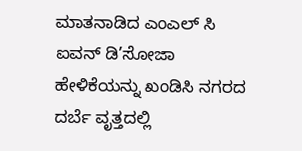ಮಾತನಾಡಿದ ಎಂಎಲ್ ಸಿ ಐವನ್ ಡಿ’ಸೋಜಾ ಹೇಳಿಕೆಯನ್ನು ಖಂಡಿಸಿ ನಗರದ ದರ್ಬೆ ವೃತ್ತದಲ್ಲಿ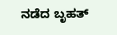ನಡೆದ ಬೃಹತ್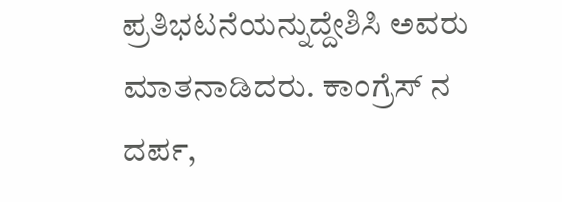ಪ್ರತಿಭಟನೆಯನ್ನುದ್ದೇಶಿಸಿ ಅವರು ಮಾತನಾಡಿದರು. ಕಾಂಗ್ರೆಸ್ ನ ದರ್ಪ,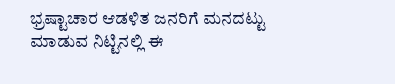ಭ್ರಷ್ಟಾಚಾರ ಆಡಳಿತ ಜನರಿಗೆ ಮನದಟ್ಟು ಮಾಡುವ ನಿಟ್ಟಿನಲ್ಲಿ ಈ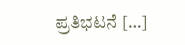ಪ್ರತಿಭಟನೆ […]